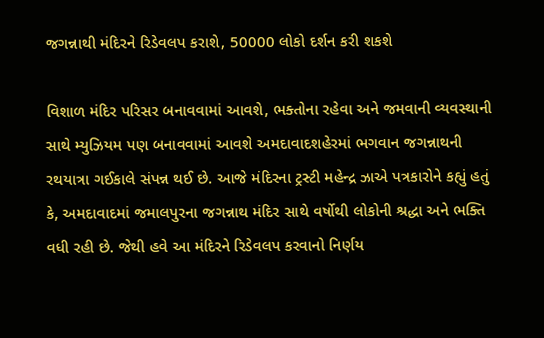જગન્નાથી મંદિરને રિડેવલપ કરાશે, 50000 લોકો દર્શન કરી શકશે

વિશાળ મંદિર પરિસર બનાવવામાં આવશે, ભક્તોના રહેવા અને જમવાની વ્યવસ્થાની સાથે મ્યુઝિયમ પણ બનાવવામાં આવશે અમદાવાદશહેરમાં ભગવાન જગન્નાથની રથયાત્રા ગઈકાલે સંપન્ન થઈ છે. આજે મંદિરના ટ્રસ્ટી મહેન્દ્ર ઝાએ પત્રકારોને કહ્યું હતું કે, અમદાવાદમાં જમાલપુરના જગન્નાથ મંદિર સાથે વર્ષોથી લોકોની શ્રદ્ધા અને ભક્તિ વધી રહી છે. જેથી હવે આ મંદિરને રિડેવલપ કરવાનો નિર્ણય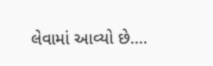લેવામાં આવ્યો છે….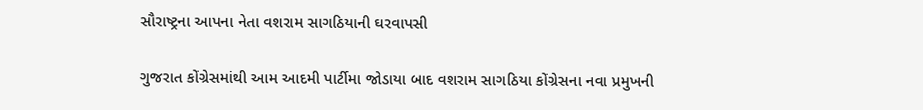સૌરાષ્ટ્રના આપના નેતા વશરામ સાગઠિયાની ઘરવાપસી

ગુજરાત કોંગ્રેસમાંથી આમ આદમી પાર્ટીમા જોડાયા બાદ વશરામ સાગઠિયા કોંગ્રેસના નવા પ્રમુખની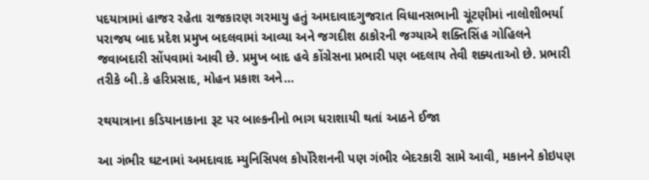પદયાત્રામાં હાજર રહેતા રાજકારણ ગરમાયુ હતું અમદાવાદગુજરાત વિધાનસભાની ચૂંટણીમાં નાલોશીભર્યા પરાજય બાદ પ્રદેશ પ્રમુખ બદલવામાં આવ્યા અને જગદીશ ઠાકોરની જગ્યાએ શક્તિસિંહ ગોહિલને જવાબદારી સોંપવામાં આવી છે. પ્રમુખ બાદ હવે કોંગ્રેસના પ્રભારી પણ બદલાય તેવી શક્યતાઓ છે. પ્રભારી તરીકે બી.કે હરિપ્રસાદ, મોહન પ્રકાશ અને…

રથયાત્રાના કડિયાનાકાના રૂટ પર બાલ્કનીનો ભાગ ધરાશાયી થતાં આઠને ઈજા

આ ગંભીર ઘટનામાં અમદાવાદ મ્યુનિસિપલ કોર્પોરેશનની પણ ગંભીર બેદરકારી સામે આવી, મકાનને કોઇપણ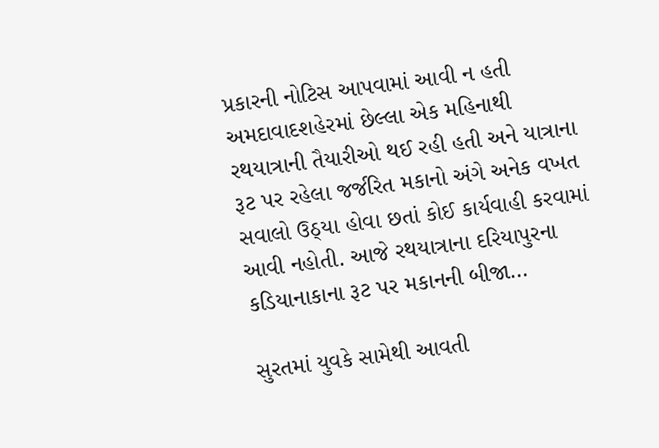પ્રકારની નોટિસ આપવામાં આવી ન હતી અમદાવાદશહેરમાં છેલ્લા એક મહિનાથી રથયાત્રાની તૈયારીઓ થઈ રહી હતી અને યાત્રાના રૂટ પર રહેલા જર્જરિત મકાનો અંગે અનેક વખત સવાલો ઉઠ્યા હોવા છતાં કોઈ કાર્યવાહી કરવામાં આવી નહોતી. આજે રથયાત્રાના દરિયાપુરના કડિયાનાકાના રૂટ પર મકાનની બીજા…

સુરતમાં યુવકે સામેથી આવતી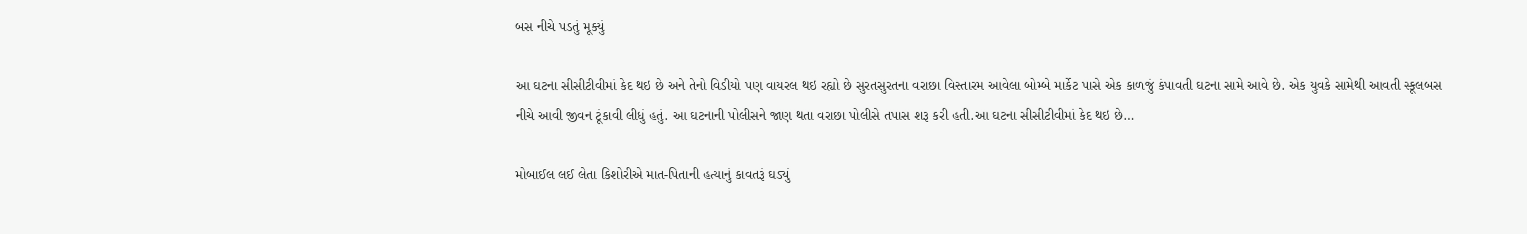બસ નીચે પડતું મૂક્યું

આ ઘટના સીસીટીવીમાં કેદ થઇ છે અને તેનો વિડીયો પણ વાયરલ થઇ રહ્યો છે સુરતસુરતના વરાછા વિસ્તારમ આવેલા બોમ્બે માર્કેટ પાસે એક કાળજું કંપાવતી ઘટના સામે આવે છે. એક યુવકે સામેથી આવતી સ્કૂલબસ નીચે આવી જીવન ટૂંકાવી લીધું હતું. આ ઘટનાની પોલીસને જાણ થતા વરાછા પોલીસે તપાસ શરૂ કરી હતી.આ ઘટના સીસીટીવીમાં કેદ થઇ છે…

મોબાઈલ લઈ લેતા કિશોરીએ માત-પિતાની હત્યાનું કાવતરૂં ઘડ્યું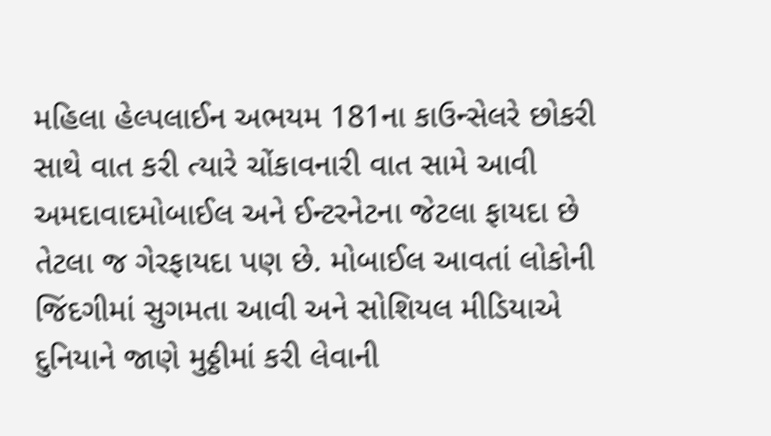મહિલા હેલ્પલાઈન અભયમ 181ના કાઉન્સેલરે છોકરી સાથે વાત કરી ત્યારે ચોંકાવનારી વાત સામે આવી અમદાવાદમોબાઈલ અને ઈન્ટરનેટના જેટલા ફાયદા છે તેટલા જ ગેરફાયદા પણ છે. મોબાઈલ આવતાં લોકોની જિંદગીમાં સુગમતા આવી અને સોશિયલ મીડિયાએ દુનિયાને જાણે મુઠ્ઠીમાં કરી લેવાની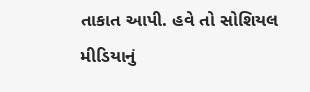તાકાત આપી. હવે તો સોશિયલ મીડિયાનું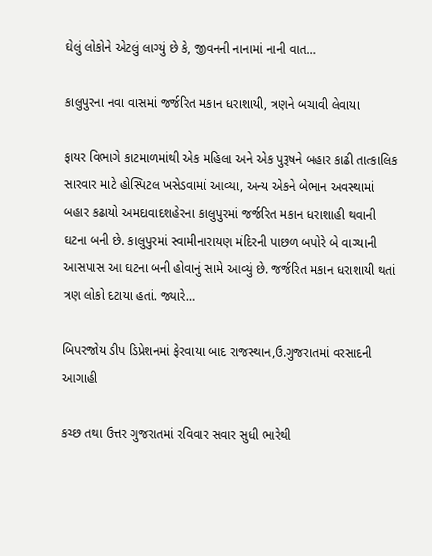ઘેલું લોકોને એટલું લાગ્યું છે કે, જીવનની નાનામાં નાની વાત…

કાલુપુરના નવા વાસમાં જર્જરિત મકાન ધરાશાયી, ત્રણને બચાવી લેવાયા

ફાયર વિભાગે કાટમાળમાંથી એક મહિલા અને એક પુરૂષને બહાર કાઢી તાત્કાલિક સારવાર માટે હોસ્પિટલ ખસેડવામાં આવ્યા, અન્ય એકને બેભાન અવસ્થામાં બહાર કઢાયો અમદાવાદશહેરના કાલુપુરમાં જર્જરિત મકાન ધરાશાહી થવાની ઘટના બની છે. કાલુપુરમાં સ્વામીનારાયણ મંદિરની પાછળ બપોરે બે વાગ્યાની આસપાસ આ ઘટના બની હોવાનું સામે આવ્યું છે. જર્જરિત મકાન ધરાશાયી થતાં ત્રણ લોકો દટાયા હતાં. જ્યારે…

બિપરજોય ડીપ ડિપ્રેશનમાં ફેરવાયા બાદ રાજસ્થાન,ઉ.ગુજરાતમાં વરસાદની આગાહી

કચ્છ તથા ઉત્તર ગુજરાતમાં રવિવાર સવાર સુધી ભારેથી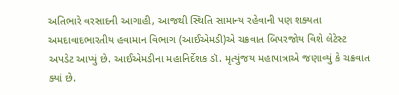અતિભારે વરસાદની આગાહી, આજથી સ્થિતિ સામાન્ય રહેવાની પણ શક્યતા અમદાવાદભારતીય હવામાન વિભાગ (આઈએમડી)એ ચક્રવાત બિપરજોય વિશે લેટેસ્ટ અપડેટ આપ્યું છે. આઈએમડીના મહાનિર્દેશક ડૉ. મૃત્યુંજય મહાપાત્રાએ જણાવ્યું કે ચક્રવાત ક્યાં છે.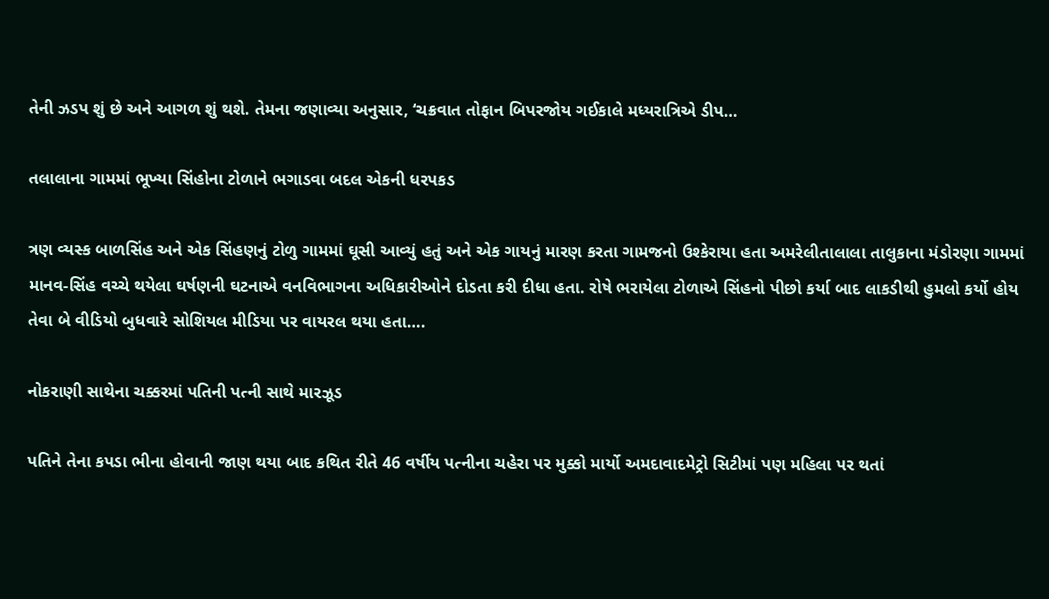તેની ઝડપ શું છે અને આગળ શું થશે. તેમના જણાવ્યા અનુસાર, ‘ચક્રવાત તોફાન બિપરજોય ગઈકાલે મધ્યરાત્રિએ ડીપ…

તલાલાના ગામમાં ભૂખ્યા સિંહોના ટોળાને ભગાડવા બદલ એકની ધરપકડ

ત્રણ વ્યસ્ક બાળસિંહ અને એક સિંહણનું ટોળુ ગામમાં ઘૂસી આવ્યું હતું અને એક ગાયનું મારણ કરતા ગામજનો ઉશ્કેરાયા હતા અમરેલીતાલાલા તાલુકાના મંડોરણા ગામમાં માનવ-સિંહ વચ્ચે થયેલા ઘર્ષણની ઘટનાએ વનવિભાગના અધિકારીઓને દોડતા કરી દીધા હતા. રોષે ભરાયેલા ટોળાએ સિંહનો પીછો કર્યા બાદ લાકડીથી હુમલો કર્યો હોય તેવા બે વીડિયો બુધવારે સોશિયલ મીડિયા પર વાયરલ થયા હતા….

નોકરાણી સાથેના ચક્કરમાં પતિની પત્ની સાથે મારઝૂડ

પતિને તેના કપડા ભીના હોવાની જાણ થયા બાદ કથિત રીતે 46 વર્ષીય પત્નીના ચહેરા પર મુક્કો માર્યો અમદાવાદમેટ્રો સિટીમાં પણ મહિલા પર થતાં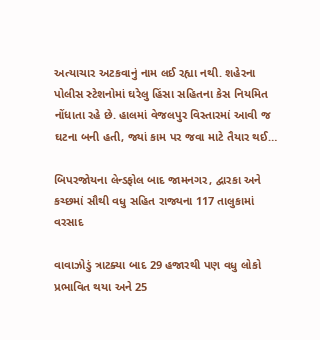અત્યાચાર અટકવાનું નામ લઈ રહ્યા નથી. શહેરના પોલીસ સ્ટેશનોમાં ઘરેલુ હિંસા સહિતના કેસ નિયમિત નોંધાતા રહે છે. હાલમાં વેજલપુર વિસ્તારમાં આવી જ ઘટના બની હતી, જ્યાં કામ પર જવા માટે તૈયાર થઈ…

બિપરજોયના લેન્ડફોલ બાદ જામનગર, દ્વારકા અને કચ્છમાં સૌથી વધુ સહિત રાજ્યના 117 તાલુકામાં વરસાદ

વાવાઝોડું ત્રાટક્યા બાદ 29 હજારથી પણ વધુ લોકો પ્રભાવિત થયા અને 25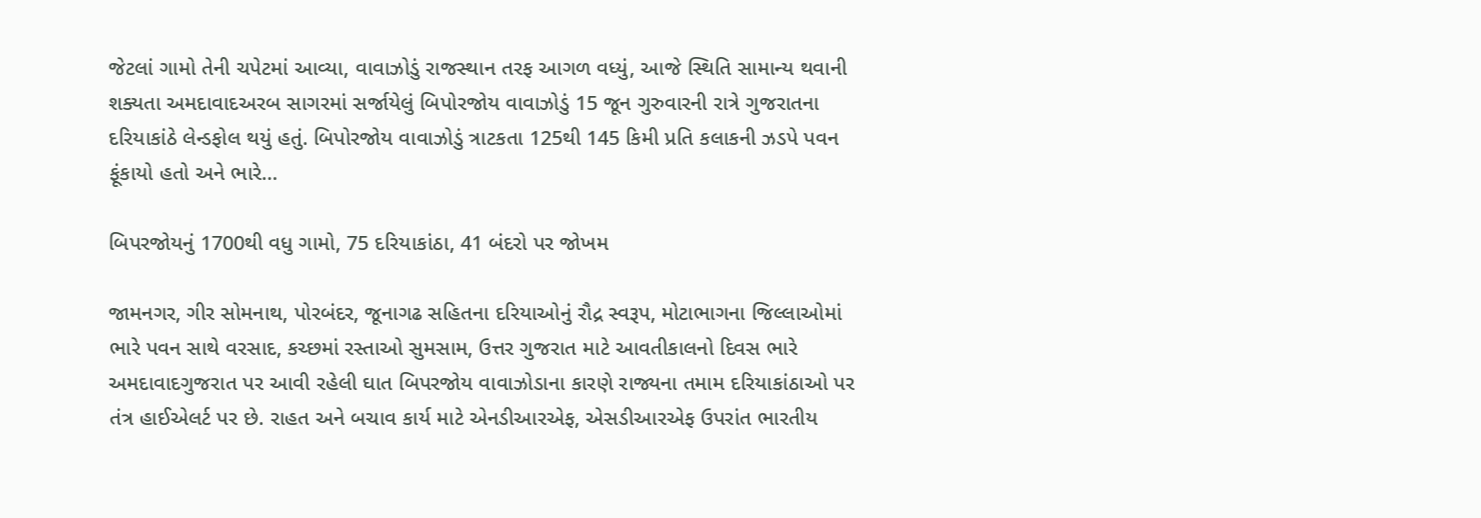જેટલાં ગામો તેની ચપેટમાં આવ્યા, વાવાઝોડું રાજસ્થાન તરફ આગળ વધ્યું, આજે સ્થિતિ સામાન્ય થવાની શક્યતા અમદાવાદઅરબ સાગરમાં સર્જાયેલું બિપોરજોય વાવાઝોડું 15 જૂન ગુરુવારની રાત્રે ગુજરાતના દરિયાકાંઠે લેન્ડફોલ થયું હતું. બિપોરજોય વાવાઝોડું ત્રાટકતા 125થી 145 કિમી પ્રતિ કલાકની ઝડપે પવન ફૂંકાયો હતો અને ભારે…

બિપરજોયનું 1700થી વધુ ગામો, 75 દરિયાકાંઠા, 41 બંદરો પર જોખમ

જામનગર, ગીર સોમનાથ, પોરબંદર, જૂનાગઢ સહિતના દરિયાઓનું રૌદ્ર સ્વરૂપ, મોટાભાગના જિલ્લાઓમાં ભારે પવન સાથે વરસાદ, કચ્છમાં રસ્તાઓ સુમસામ, ઉત્તર ગુજરાત માટે આવતીકાલનો દિવસ ભારે અમદાવાદગુજરાત પર આવી રહેલી ઘાત બિપરજોય વાવાઝોડાના કારણે રાજ્યના તમામ દરિયાકાંઠાઓ પર તંત્ર હાઈએલર્ટ પર છે. રાહત અને બચાવ કાર્ય માટે એનડીઆરએફ, એસડીઆરએફ ઉપરાંત ભારતીય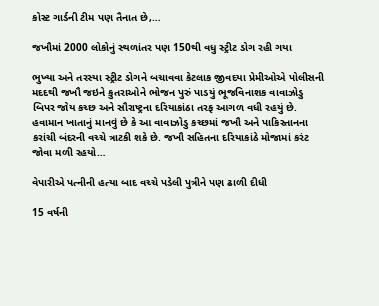કોસ્ટ ગાર્ડની ટીમ પણ તૈનાત છે,…

જખૌમાં 2000 લોકોનું સ્થળાંતર પણ 150થી વધુ સ્ટ્રીટ ડોગ રહી ગયા

ભુખ્યા અને તરસ્યા સ્ટ્રીટ ડોગને બચાવવા કેટલાક જીવદયા પ્રેમીઓએ પોલીસની મદદથી જખૌ જઇને કુતરાઓને ભોજન પુરું પાડયું ભૂજવિનાશક વાવાઝોડુ બિપર જોય કચ્છ અને સૌરાષ્ટ્રના દરિયાકાંઠા તરફ આગળ વધી રહયું છે. હવામાન ખાતાનું માનવું છે કે આ વાવાઝોડુ કચ્છમાં જખૌ અને પાકિસ્તાનના કરાંચી બંદરની વચ્ચે ત્રાટકી શકે છે. જખૌ સહિતના દરિયાકાંઠે મોજામાં કરંટ જોવા મળી રહયો…

વેપારીએ પત્નીની હત્યા બાદ વચ્ચે પડેલી પુત્રીને પણ ઢાળી દીધી

15 વર્ષની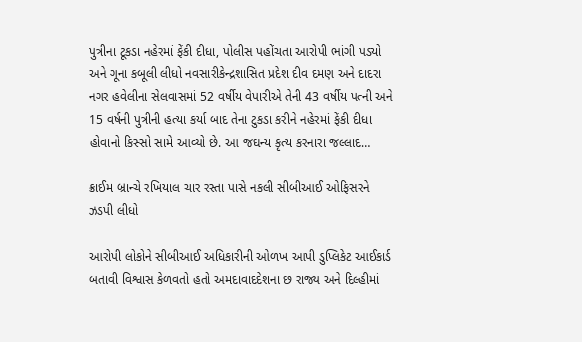પુત્રીના ટૂકડા નહેરમાં ફેંકી દીધા, પોલીસ પહોંચતા આરોપી ભાંગી પડ્યો અને ગૂના કબૂલી લીધો નવસારીકેન્દ્રશાસિત પ્રદેશ દીવ દમણ અને દાદરા નગર હવેલીના સેલવાસમાં 52 વર્ષીય વેપારીએ તેની 43 વર્ષીય પત્ની અને 15 વર્ષની પુત્રીની હત્યા કર્યા બાદ તેના ટુકડા કરીને નહેરમાં ફેંકી દીધા હોવાનો કિસ્સો સામે આવ્યો છે. આ જઘન્ય કૃત્ય કરનારા જલ્લાદ…

ક્રાઈમ બ્રાન્ચે રખિયાલ ચાર રસ્તા પાસે નકલી સીબીઆઈ ઓફિસરને ઝડપી લીધો

આરોપી લોકોને સીબીઆઈ અધિકારીની ઓળખ આપી ડુપ્લિકેટ આઈકાર્ડ બતાવી વિશ્વાસ કેળવતો હતો અમદાવાદદેશના છ રાજ્ય અને દિલ્હીમાં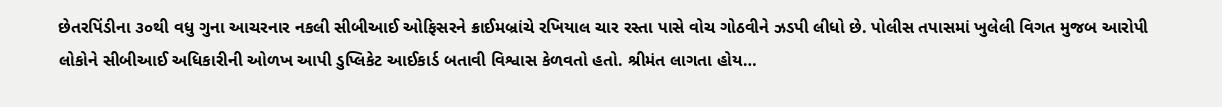છેતરપિંડીના ૩૦થી વધુ ગુના આચરનાર નકલી સીબીઆઈ ઓફિસરને ક્રાઈમબ્રાંચે રખિયાલ ચાર રસ્તા પાસે વોચ ગોઠવીને ઝડપી લીધો છે. પોલીસ તપાસમાં ખુલેલી વિગત મુજબ આરોપી લોકોને સીબીઆઈ અધિકારીની ઓળખ આપી ડુપ્લિકેટ આઈકાર્ડ બતાવી વિશ્વાસ કેળવતો હતો. શ્રીમંત લાગતા હોય…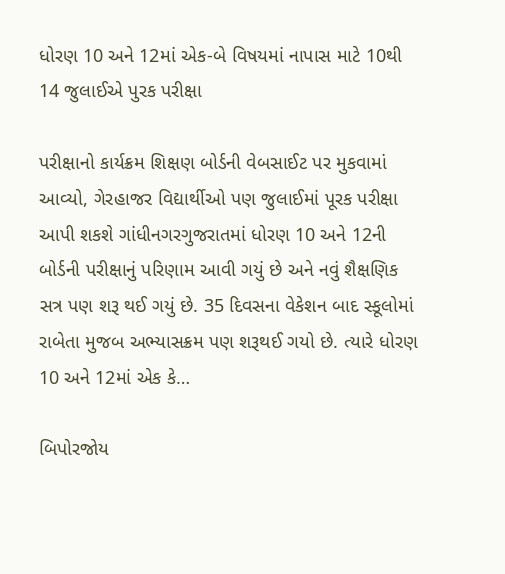ધોરણ 10 અને 12માં એક-બે વિષયમાં નાપાસ માટે 10થી 14 જુલાઈએ પુરક પરીક્ષા

પરીક્ષાનો કાર્યક્રમ શિક્ષણ બોર્ડની વેબસાઈટ પર મુકવામાં આવ્યો, ગેરહાજર વિદ્યાર્થીઓ પણ જુલાઈમાં પૂરક પરીક્ષા આપી શકશે ગાંધીનગરગુજરાતમાં ધોરણ 10 અને 12ની બોર્ડની પરીક્ષાનું પરિણામ આવી ગયું છે અને નવું શૈક્ષણિક સત્ર પણ શરૂ થઈ ગયું છે. 35 દિવસના વેકેશન બાદ સ્કૂલોમાં રાબેતા મુજબ અભ્યાસક્રમ પણ શરૂથઈ ગયો છે. ત્યારે ધોરણ 10 અને 12માં એક કે…

બિપોરજોય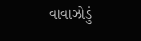વાવાઝોડું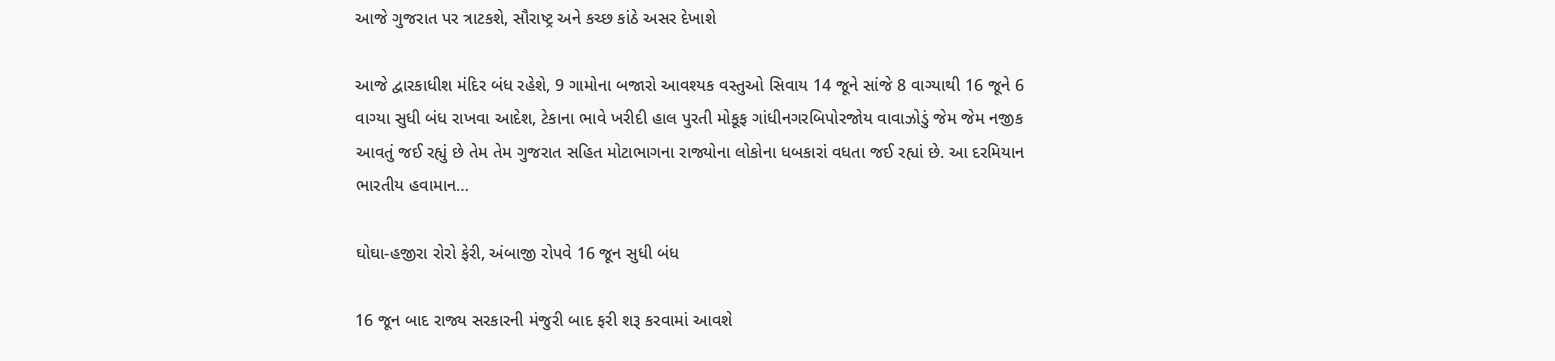આજે ગુજરાત પર ત્રાટકશે, સૌરાષ્ટ્ર અને કચ્છ કાંઠે અસર દેખાશે

આજે દ્વારકાધીશ મંદિર બંધ રહેશે, 9 ગામોના બજારો આવશ્યક વસ્તુઓ સિવાય 14 જૂને સાંજે 8 વાગ્યાથી 16 જૂને 6 વાગ્યા સુધી બંધ રાખવા આદેશ, ટેકાના ભાવે ખરીદી હાલ પુરતી મોકૂફ ગાંધીનગરબિપોરજોય વાવાઝોડું જેમ જેમ નજીક આવતું જઈ રહ્યું છે તેમ તેમ ગુજરાત સહિત મોટાભાગના રાજ્યોના લોકોના ધબકારાં વધતા જઈ રહ્યાં છે. આ દરમિયાન ભારતીય હવામાન…

ઘોઘા-હજીરા રોરો ફેરી, અંબાજી રોપવે 16 જૂન સુધી બંધ

16 જૂન બાદ રાજ્ય સરકારની મંજુરી બાદ ફરી શરૂ કરવામાં આવશે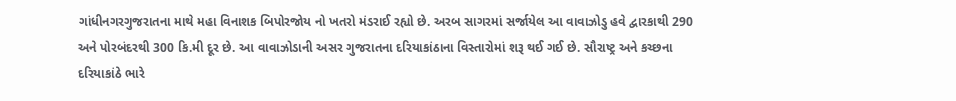ગાંધીનગરગુજરાતના માથે મહા વિનાશક બિપોરજોય નો ખતરો મંડરાઈ રહ્યો છે. અરબ સાગરમાં સર્જાયેલ આ વાવાઝોડુ હવે દ્વારકાથી 290 અને પોરબંદરથી 300 કિ.મી દૂર છે. આ વાવાઝોડાની અસર ગુજરાતના દરિયાકાંઠાના વિસ્તારોમાં શરૂ થઈ ગઈ છે. સૌરાષ્ટ્ર અને કચ્છના દરિયાકાંઠે ભારે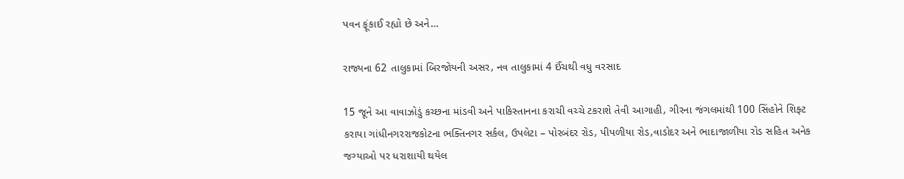પવન ફૂંકાઈ રહ્યો છે અને…

રાજ્યના 62 તાલુકામાં બિરજોયની અસર, નવ તાલુકામાં 4 ઈંચથી વધુ વરસાદ

15 જૂને આ વાવાઝોડું કચ્છના માંડવી અને પાકિસ્તાનના કરાચી વચ્ચે ટકરાશે તેવી આગાહી, ગીરના જંગલમાંથી 100 સિંહોને શિફ્ટ કરાયા ગાંધીનગરરાજકોટના ભક્તિનગર સર્કલ, ઉપલેટા – પોરબંદર રોડ, પીપળીયા રોડ,વાડોદર અને ભાદાજાળીયા રોડ સહિત અનેક જગ્યાઓ પર ધરાશાયી થયેલ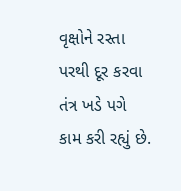વૃક્ષોને રસ્તા પરથી દૂર કરવા તંત્ર ખડે પગે કામ કરી રહ્યું છે.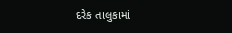દરેક તાલુકામાં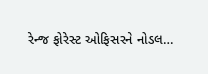રેન્જ ફોરેસ્ટ ઓફિસરને નોડલ…